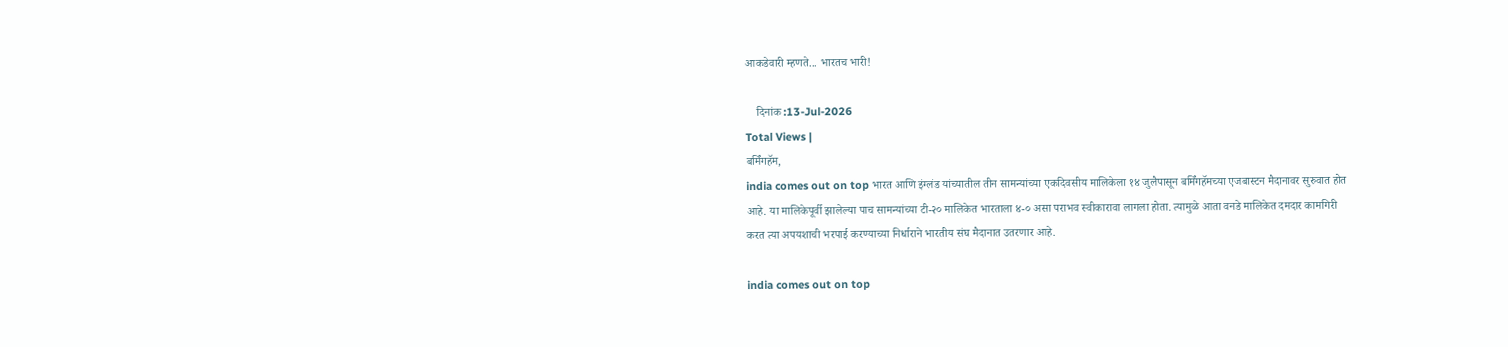आकडेवारी म्हणते... भारतच भारी!

    दिनांक :13-Jul-2026
Total Views |
बर्मिंगहॅम,
india comes out on top भारत आणि इंग्लंड यांच्यातील तीन सामन्यांच्या एकदिवसीय मालिकेला १४ जुलैपासून बर्मिंगहॅमच्या एजबास्टन मैदानावर सुरुवात होत आहे. या मालिकेपूर्वी झालेल्या पाच सामन्यांच्या टी-२० मालिकेत भारताला ४-० असा पराभव स्वीकारावा लागला होता. त्यामुळे आता वनडे मालिकेत दमदार कामगिरी करत त्या अपयशाची भरपाई करण्याच्या निर्धाराने भारतीय संघ मैदानात उतरणार आहे.

india comes out on top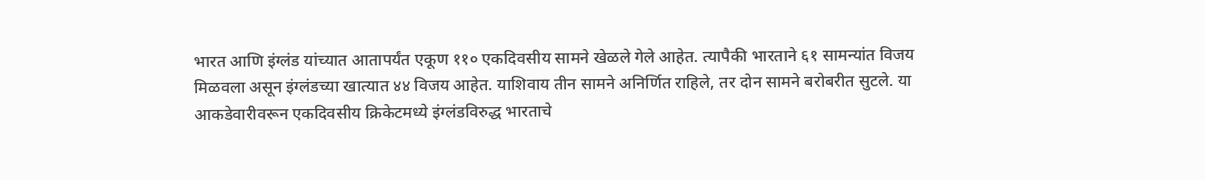भारत आणि इंग्लंड यांच्यात आतापर्यंत एकूण ११० एकदिवसीय सामने खेळले गेले आहेत. त्यापैकी भारताने ६१ सामन्यांत विजय मिळवला असून इंग्लंडच्या खात्यात ४४ विजय आहेत. याशिवाय तीन सामने अनिर्णित राहिले, तर दोन सामने बरोबरीत सुटले. या आकडेवारीवरून एकदिवसीय क्रिकेटमध्ये इंग्लंडविरुद्ध भारताचे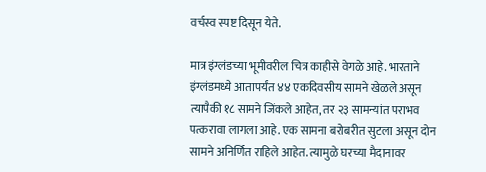वर्चस्व स्पष्ट दिसून येते.

मात्र इंग्लंडच्या भूमीवरील चित्र काहीसे वेगळे आहे. भारताने इंग्लंडमध्ये आतापर्यंत ४४ एकदिवसीय सामने खेळले असून त्यापैकी १८ सामने जिंकले आहेत, तर २३ सामन्यांत पराभव पत्करावा लागला आहे. एक सामना बरोबरीत सुटला असून दोन सामने अनिर्णित राहिले आहेत. त्यामुळे घरच्या मैदानावर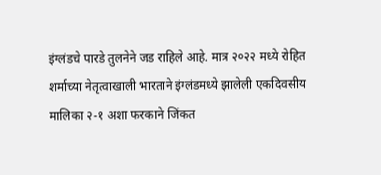इंग्लंडचे पारडे तुलनेने जड राहिले आहे. मात्र २०२२ मध्ये रोहित शर्माच्या नेतृत्वाखाली भारताने इंग्लंडमध्ये झालेली एकदिवसीय मालिका २-१ अशा फरकाने जिंकत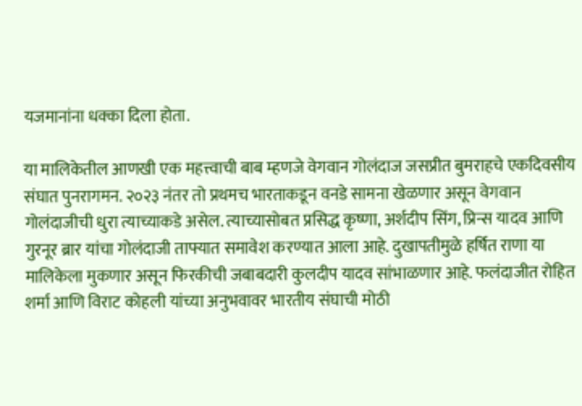यजमानांना धक्का दिला होता.

या मालिकेतील आणखी एक महत्त्वाची बाब म्हणजे वेगवान गोलंदाज जसप्रीत बुमराहचे एकदिवसीय संघात पुनरागमन. २०२३ नंतर तो प्रथमच भारताकडून वनडे सामना खेळणार असून वेगवान गोलंदाजीची धुरा त्याच्याकडे असेल. त्याच्यासोबत प्रसिद्ध कृष्णा, अर्शदीप सिंग, प्रिन्स यादव आणि गुरनूर ब्रार यांचा गोलंदाजी ताफ्यात समावेश करण्यात आला आहे. दुखापतीमुळे हर्षित राणा या मालिकेला मुकणार असून फिरकीची जबाबदारी कुलदीप यादव सांभाळणार आहे. फलंदाजीत रोहित शर्मा आणि विराट कोहली यांच्या अनुभवावर भारतीय संघाची मोठी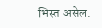भिस्त असेल.